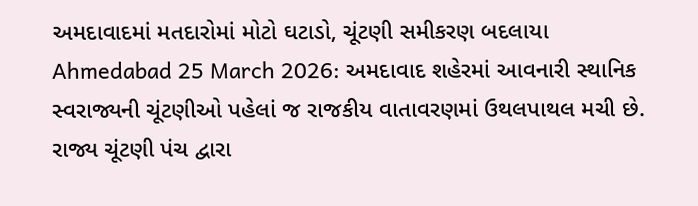અમદાવાદમાં મતદારોમાં મોટો ઘટાડો, ચૂંટણી સમીકરણ બદલાયા
Ahmedabad 25 March 2026: અમદાવાદ શહેરમાં આવનારી સ્થાનિક સ્વરાજ્યની ચૂંટણીઓ પહેલાં જ રાજકીય વાતાવરણમાં ઉથલપાથલ મચી છે. રાજ્ય ચૂંટણી પંચ દ્વારા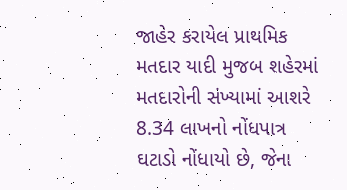જાહેર કરાયેલ પ્રાથમિક મતદાર યાદી મુજબ શહેરમાં મતદારોની સંખ્યામાં આશરે 8.34 લાખનો નોંધપાત્ર ઘટાડો નોંધાયો છે, જેના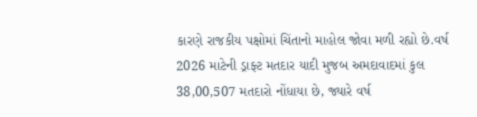કારણે રાજકીય પક્ષોમાં ચિંતાનો માહોલ જોવા મળી રહ્યો છે.વર્ષ 2026 માટેની ડ્રાફ્ટ મતદાર યાદી મુજબ અમદાવાદમાં કુલ 38,00,507 મતદારો નોંધાયા છે, જ્યારે વર્ષ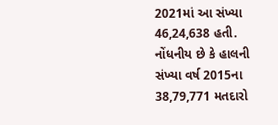2021માં આ સંખ્યા 46,24,638 હતી. નોંધનીય છે કે હાલની સંખ્યા વર્ષ 2015ના 38,79,771 મતદારો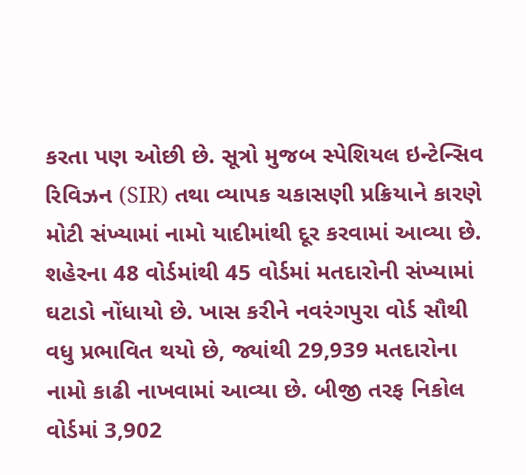કરતા પણ ઓછી છે. સૂત્રો મુજબ સ્પેશિયલ ઇન્ટેન્સિવ રિવિઝન (SIR) તથા વ્યાપક ચકાસણી પ્રક્રિયાને કારણે મોટી સંખ્યામાં નામો યાદીમાંથી દૂર કરવામાં આવ્યા છે.
શહેરના 48 વોર્ડમાંથી 45 વોર્ડમાં મતદારોની સંખ્યામાં ઘટાડો નોંધાયો છે. ખાસ કરીને નવરંગપુરા વોર્ડ સૌથી વધુ પ્રભાવિત થયો છે, જ્યાંથી 29,939 મતદારોના નામો કાઢી નાખવામાં આવ્યા છે. બીજી તરફ નિકોલ વોર્ડમાં 3,902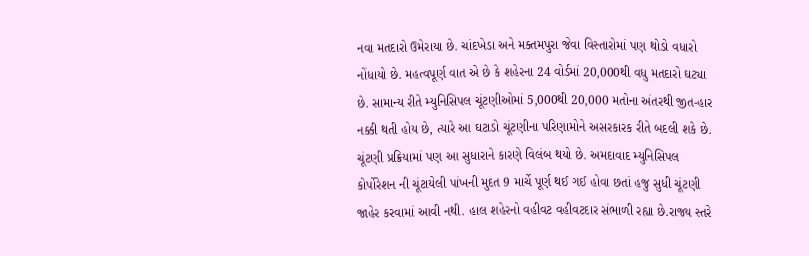નવા મતદારો ઉમેરાયા છે. ચાંદખેડા અને મક્તમપુરા જેવા વિસ્તારોમાં પણ થોડો વધારો નોંધાયો છે. મહત્વપૂર્ણ વાત એ છે કે શહેરના 24 વોર્ડમાં 20,000થી વધુ મતદારો ઘટ્યા છે. સામાન્ય રીતે મ્યુનિસિપલ ચૂંટણીઓમાં 5,000થી 20,000 મતોના અંતરથી જીત-હાર નક્કી થતી હોય છે, ત્યારે આ ઘટાડો ચૂંટણીના પરિણામોને અસરકારક રીતે બદલી શકે છે.
ચૂંટણી પ્રક્રિયામાં પણ આ સુધારાને કારણે વિલંબ થયો છે. અમદાવાદ મ્યુનિસિપલ કોર્પોરેશન ની ચૂંટાયેલી પાંખની મુદત 9 માર્ચે પૂર્ણ થઈ ગઈ હોવા છતાં હજુ સુધી ચૂંટણી જાહેર કરવામાં આવી નથી. હાલ શહેરનો વહીવટ વહીવટદાર સંભાળી રહ્યા છે.રાજ્ય સ્તરે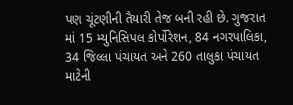પણ ચૂંટણીની તૈયારી તેજ બની રહી છે. ગુજરાત માં 15 મ્યુનિસિપલ કોર્પોરેશન, 84 નગરપાલિકા, 34 જિલ્લા પંચાયત અને 260 તાલુકા પંચાયત માટેની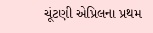ચૂંટણી એપ્રિલના પ્રથમ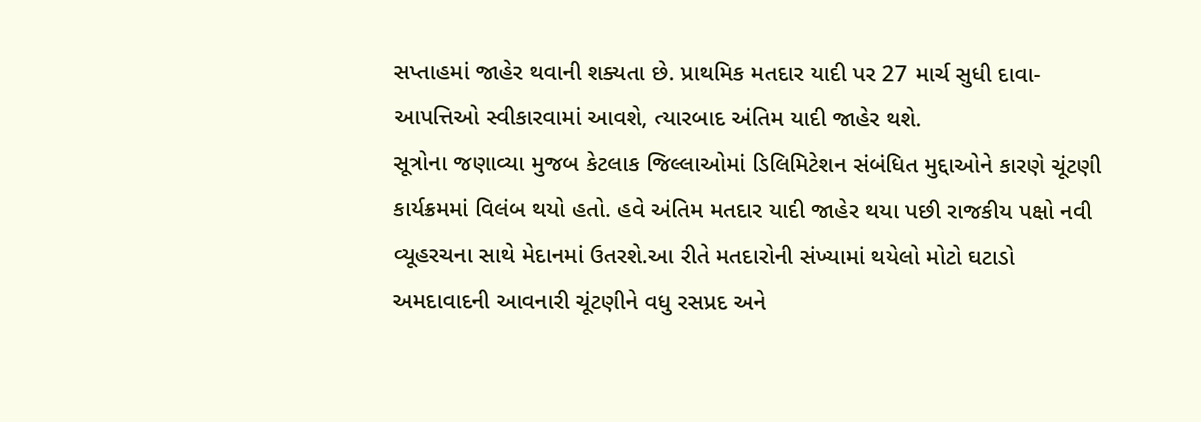સપ્તાહમાં જાહેર થવાની શક્યતા છે. પ્રાથમિક મતદાર યાદી પર 27 માર્ચ સુધી દાવા-આપત્તિઓ સ્વીકારવામાં આવશે, ત્યારબાદ અંતિમ યાદી જાહેર થશે.
સૂત્રોના જણાવ્યા મુજબ કેટલાક જિલ્લાઓમાં ડિલિમિટેશન સંબંધિત મુદ્દાઓને કારણે ચૂંટણી કાર્યક્રમમાં વિલંબ થયો હતો. હવે અંતિમ મતદાર યાદી જાહેર થયા પછી રાજકીય પક્ષો નવી વ્યૂહરચના સાથે મેદાનમાં ઉતરશે.આ રીતે મતદારોની સંખ્યામાં થયેલો મોટો ઘટાડો અમદાવાદની આવનારી ચૂંટણીને વધુ રસપ્રદ અને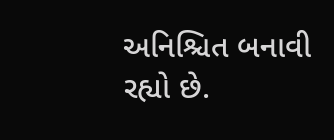અનિશ્ચિત બનાવી રહ્યો છે.